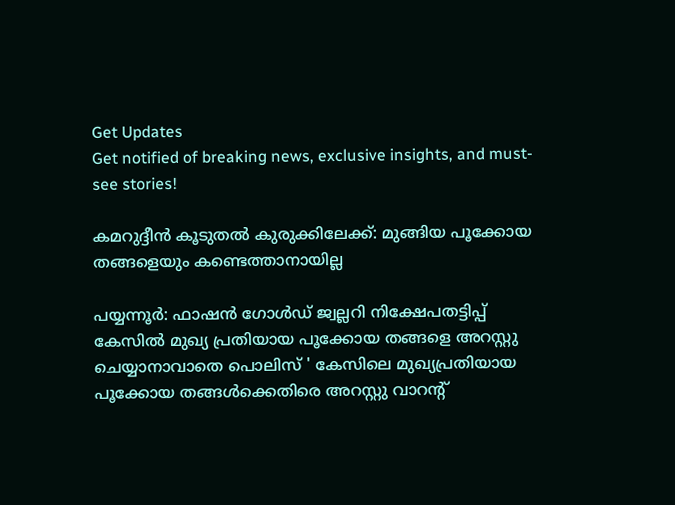Get Updates
Get notified of breaking news, exclusive insights, and must-see stories!

കമറുദ്ദീൻ കൂടുതൽ കുരുക്കിലേക്ക്: മുങ്ങിയ പൂക്കോയ തങ്ങളെയും കണ്ടെത്താനായില്ല

പയ്യന്നൂർ: ഫാഷൻ ഗോൾഡ് ജ്വല്ലറി നിക്ഷേപതട്ടിപ്പ് കേസിൽ മുഖ്യ പ്രതിയായ പൂക്കോയ തങ്ങളെ അറസ്റ്റു ചെയ്യാനാവാതെ പൊലിസ് ' കേസിലെ മുഖ്യപ്രതിയായ പൂക്കോയ തങ്ങൾക്കെതിരെ അറസ്റ്റു വാറന്റ്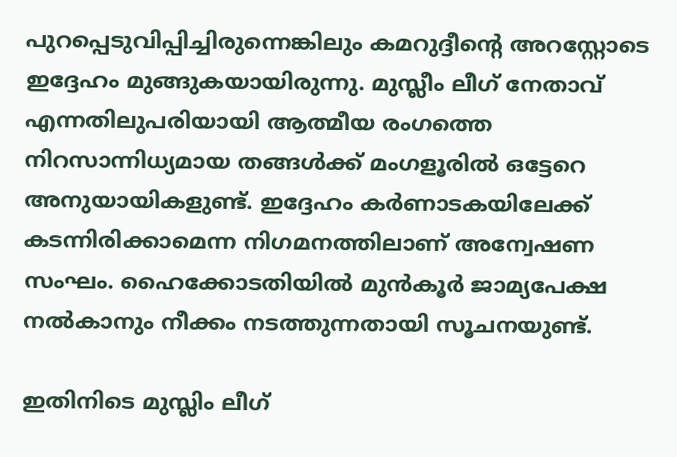പുറപ്പെടുവിപ്പിച്ചിരുന്നെങ്കിലും കമറുദ്ദീന്റെ അറസ്റ്റോടെ ഇദ്ദേഹം മുങ്ങുകയായിരുന്നു. മുസ്ലീം ലീഗ് നേതാവ് എന്നതിലുപരിയായി ആത്മീയ രംഗത്തെ നിറസാന്നിധ്യമായ തങ്ങൾക്ക് മംഗളൂരിൽ ഒട്ടേറെ അനുയായികളുണ്ട്. ഇദ്ദേഹം കർണാടകയിലേക്ക് കടന്നിരിക്കാമെന്ന നിഗമനത്തിലാണ് അന്വേഷണ സംഘം. ഹൈക്കോടതിയിൽ മുൻകൂർ ജാമ്യപേക്ഷ നൽകാനും നീക്കം നടത്തുന്നതായി സൂചനയുണ്ട്.

ഇതിനിടെ മുസ്ലിം ലീഗ്‌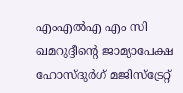എംഎൽഎ എം സി ഖമറുദ്ദീന്റെ ജാമ്യാപേക്ഷ ഹോസ്ദുര്‍ഗ് മജിസ്‌ട്രേറ്റ്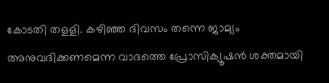കോടതി തളളി. കഴിഞ്ഞ ദിവസം തന്നെ ജാമ്യം അനുവദിക്കണമെന്ന വാദത്തെ പ്രോസിക്യൂഷന്‍ ശക്തമായി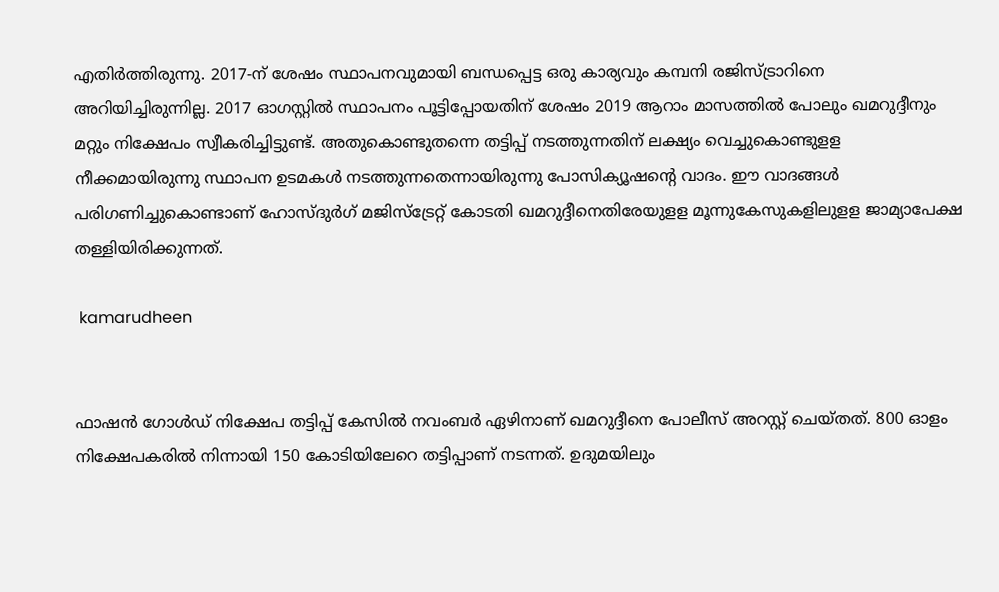എതിര്‍ത്തിരുന്നു. 2017-ന് ശേഷം സ്ഥാപനവുമായി ബന്ധപ്പെട്ട ഒരു കാര്യവും കമ്പനി രജിസ്ട്രാറിനെ അറിയിച്ചിരുന്നില്ല. 2017 ഓഗസ്റ്റില്‍ സ്ഥാപനം പൂട്ടിപ്പോയതിന് ശേഷം 2019 ആറാം മാസത്തില്‍ പോലും ഖമറുദ്ദീനും മറ്റും നിക്ഷേപം സ്വീകരിച്ചിട്ടുണ്ട്‌. അതുകൊണ്ടുതന്നെ തട്ടിപ്പ് നടത്തുന്നതിന് ലക്ഷ്യം വെച്ചുകൊണ്ടുളള നീക്കമായിരുന്നു സ്ഥാപന ഉടമകള്‍ നടത്തുന്നതെന്നായിരുന്നു പോസിക്യൂഷന്റെ വാദം. ഈ വാദങ്ങള്‍ പരിഗണിച്ചുകൊണ്ടാണ് ഹോസ്ദുര്‍ഗ് മജിസ്‌ട്രേറ്റ് കോടതി ഖമറുദ്ദീനെതിരേയുളള മൂന്നുകേസുകളിലുളള ജാമ്യാപേക്ഷ തള്ളിയിരിക്കുന്നത്.

 kamarudheen


ഫാഷന്‍ ഗോള്‍ഡ് നിക്ഷേപ തട്ടിപ്പ് കേസില്‍ നവംബര്‍ ഏഴിനാണ് ഖമറുദ്ദീനെ പോലീസ് അറസ്റ്റ് ചെയ്തത്. 800 ഓളം നിക്ഷേപകരില്‍ നിന്നായി 150 കോടിയിലേറെ തട്ടിപ്പാണ്‌ നടന്നത്‌. ഉദുമയിലും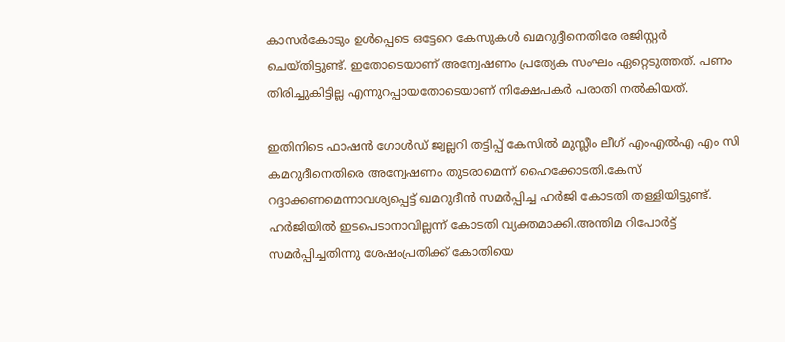കാസര്‍കോടും ഉള്‍പ്പെടെ ഒട്ടേറെ കേസുകള്‍ ഖമറുദ്ദീനെതിരേ രജിസ്റ്റര്‍ ചെയ്തിട്ടുണ്ട്. ഇതോടെയാണ് അന്വേഷണം പ്രത്യേക സംഘം ഏറ്റെടുത്തത്. പണം തിരിച്ചുകിട്ടില്ല എന്നുറപ്പായതോടെയാണ് നിക്ഷേപകര്‍ പരാതി നല്‍കിയത്.

ഇതിനിടെ ഫാഷൻ ഗോൾഡ് ജ്വല്ലറി തട്ടിപ്പ് കേസിൽ മുസ്ലീം ലീഗ് എംഎൽഎ എം സി കമറുദീനെതിരെ അന്വേഷണം തുടരാമെന്ന് ഹൈക്കോടതി.കേസ് റദ്ദാക്കണമെന്നാവശ്യപ്പെട്ട് ഖമറുദീൻ സമർപ്പിച്ച ഹർജി കോടതി തള്ളിയിട്ടുണ്ട്. ഹർജിയിൽ ഇടപെടാനാവില്ലന്ന് കോടതി വ്യക്തമാക്കി.അന്തിമ റിപോർട്ട്‌ സമർപ്പിച്ചതിന്നു ശേഷംപ്രതിക്ക് കോതിയെ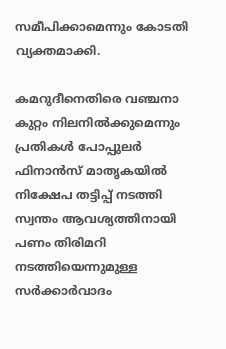സമീപിക്കാമെന്നും കോടതി വ്യക്തമാക്കി.

കമറുദീനെതിരെ വഞ്ചനാ കുറ്റം നിലനിൽക്കുമെന്നും പ്രതികൾ പോപ്പുലർ ഫിനാൻസ് മാതൃകയിൽ നിക്ഷേപ തട്ടിപ്പ് നടത്തി സ്വന്തം ആവശ്യത്തിനായി പണം തിരിമറി നടത്തിയെന്നുമുള്ള സർക്കാർവാദം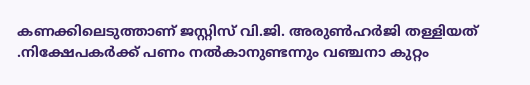കണക്കിലെടുത്താണ് ജസ്റ്റിസ് വി.ജി. അരുൺഹർജി തള്ളിയത് .നിക്ഷേപകർക്ക് പണം നൽകാനുണ്ടന്നും വഞ്ചനാ കുറ്റം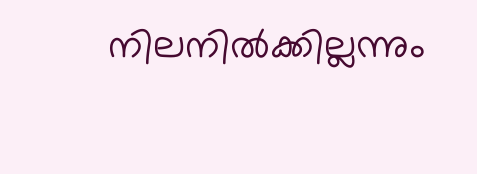നിലനിൽക്കില്ലന്നും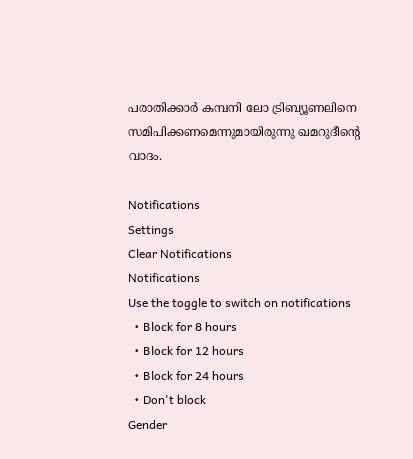പരാതിക്കാർ കമ്പനി ലോ ട്രിബ്യൂണലിനെ സമിപിക്കണമെന്നുമായിരുന്നു ഖമറുദീന്റെ വാദം.

Notifications
Settings
Clear Notifications
Notifications
Use the toggle to switch on notifications
  • Block for 8 hours
  • Block for 12 hours
  • Block for 24 hours
  • Don't block
Gender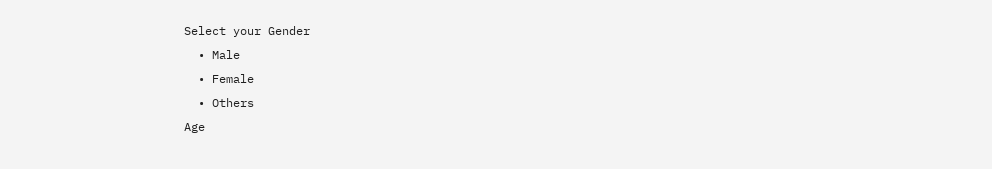Select your Gender
  • Male
  • Female
  • Others
Age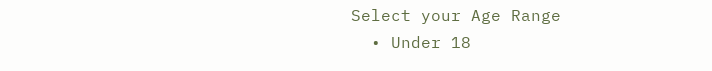Select your Age Range
  • Under 18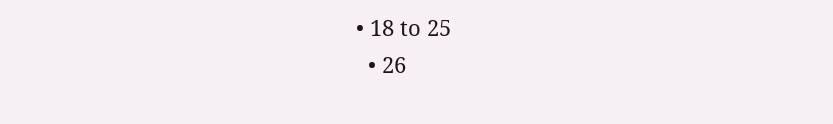• 18 to 25
  • 26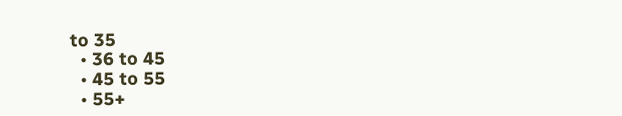to 35
  • 36 to 45
  • 45 to 55
  • 55+